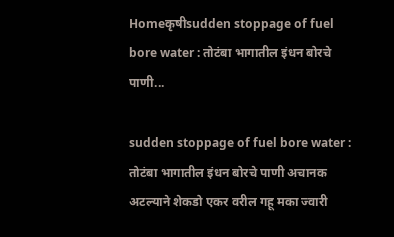Homeकृषीsudden stoppage of fuel bore water : तोटंबा भागातील इंधन बोरचे पाणी...

sudden stoppage of fuel bore water : तोटंबा भागातील इंधन बोरचे पाणी अचानक अटल्याने शेकडो एकर वरील गहू मका ज्वारी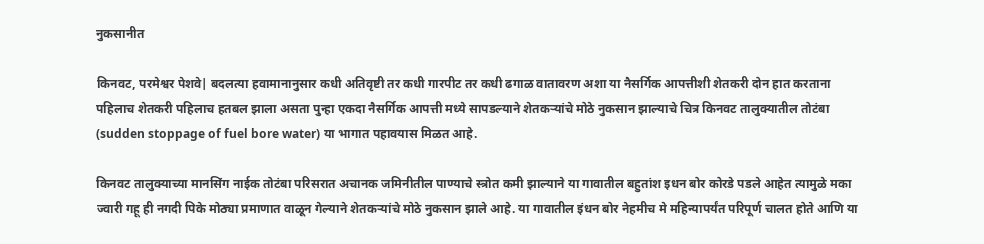नुकसानीत

किनवट, परमेश्वर पेशवे| बदलत्या हवामानानुसार कधी अतिवृष्टी तर कधी गारपीट तर कधी ढगाळ वातावरण अशा या नैसर्गिक आपत्तीशी शेतकरी दोन हात करताना पहिलाच शेतकरी पहिलाच हतबल झाला असता पुन्हा एकदा नैसर्गिक आपत्ती मध्ये सापडल्याने शेतकऱ्यांचे मोठे नुकसान झाल्याचे चित्र किनवट तालुक्यातील तोटंबा (sudden stoppage of fuel bore water) या भागात पहावयास मिळत आहे.

किनवट तालुक्याच्या मानसिंग नाईक तोटंबा परिसरात अचानक जमिनीतील पाण्याचे स्त्रोत कमी झाल्याने या गावातील बहुतांश इधन बोर कोरडे पडले आहेत त्यामुळे मका ज्वारी गहू ही नगदी पिके मोठ्या प्रमाणात वाळून गेल्याने शेतकऱ्यांचे मोठे नुकसान झाले आहे. या गावातील इंधन बोर नेहमीच मे महिन्यापर्यंत परिपूर्ण चालत होते आणि या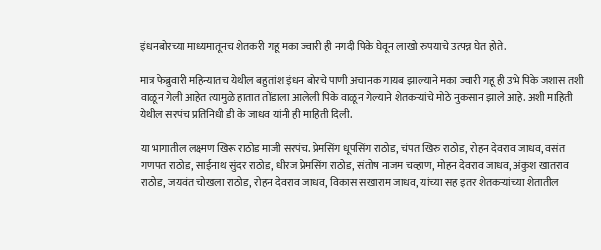इंधनबोरच्या माध्यमातूनच शेतकरी गहू मका ज्वारी ही नगदी पिके घेवून लाखो रुपयाचे उत्पन्न घेत होते.

मात्र फेब्रुवारी महिन्यातच येथील बहुतांश इंधन बोरचे पाणी अचानक गायब झाल्याने मका ज्वारी गहू ही उभे पिके जशास तशी वाळून गेली आहेत त्यामुळे हातात तोंडाला आलेली पिके वाळून गेल्याने शेतकऱ्यांचे मोठे नुकसान झाले आहे. अशी माहिती येथील सरपंच प्रतिनिधी डी के जाधव यांनी ही माहिती दिली.

या भागातील लक्ष्मण खिरू राठोड माजी सरपंच. प्रेमसिंग धूपसिंग राठोड, चंपत खिरु राठोड, रोहन देवराव जाधव, वसंत गणपत राठोड, साईनाथ सुंदर राठोड, धीरज प्रेमसिंग राठोड, संतोष नाजम चव्हाण, मोहन देवराव जाधव, अंकुश खातराव राठोड, जयवंत चोखला राठोड, रोहन देवराव जाधव, विकास सखाराम जाधव, यांच्या सह इतर शेतकऱ्यांच्या शेतातील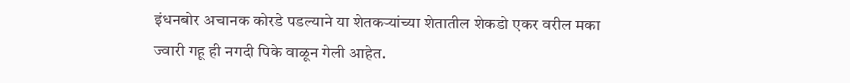इंधनबोर अचानक कोरडे पडल्याने या शेतकऱ्यांच्या शेतातील शेकडो एकर वरील मका ज्वारी गहू ही नगदी पिके वाळून गेली आहेत.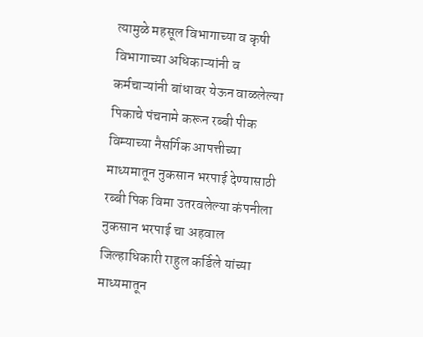त्यामुळे महसूल विभागाच्या व कृषी विभागाच्या अधिकाऱ्यांनी व कर्मचाऱ्यांनी बांधावर येऊन वाळलेल्या पिकाचे पंचनामे करून रब्बी पीक विम्याच्या नैसर्गिक आपत्तीच्या माध्यमातून नुकसान भरपाई देण्यासाठी रब्बी पिक विमा उतरवलेल्या कंपनीला नुकसान भरपाई चा अहवाल जिल्हाधिकारी राहुल कर्डिले यांच्या माध्यमातून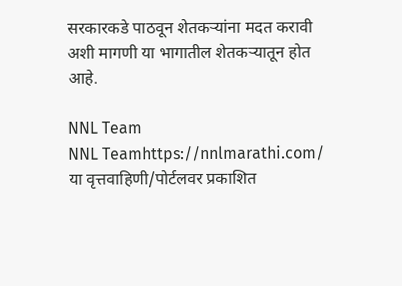सरकारकडे पाठवून शेतकऱ्यांना मदत करावी अशी मागणी या भागातील शेतकऱ्यातून होत आहे.

NNL Team
NNL Teamhttps://nnlmarathi.com/
या वृत्तवाहिणी/पोर्टलवर प्रकाशित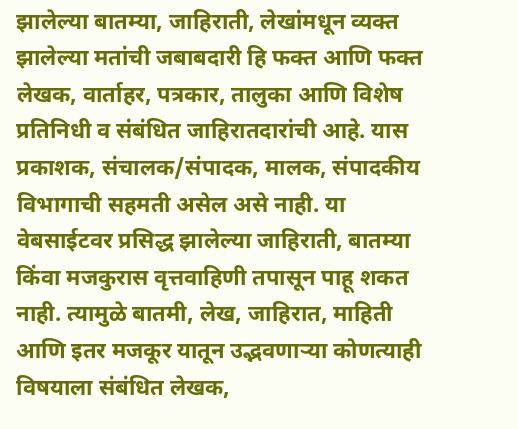झालेल्या बातम्या, जाहिराती, लेखांमधून व्यक्त झालेल्या मतांची जबाबदारी हि फक्त आणि फक्त लेखक, वार्ताहर, पत्रकार, तालुका आणि विशेष प्रतिनिधी व संबंधित जाहिरातदारांची आहे. यास प्रकाशक, संचालक/संपादक, मालक, संपादकीय विभागाची सहमती असेल असे नाही. या वेबसाईटवर प्रसिद्ध झालेल्या जाहिराती, बातम्या किंवा मजकुरास वृत्तवाहिणी तपासून पाहू शकत नाही. त्यामुळे बातमी, लेख, जाहिरात, माहिती आणि इतर मजकूर यातून उद्भवणाऱ्या कोणत्याही विषयाला संबंधित लेखक,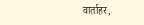वार्ताहर,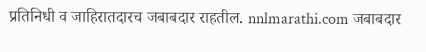प्रतिनिधी व जाहिरातदारच जबाबदार राहतील. nnlmarathi.com जबाबदार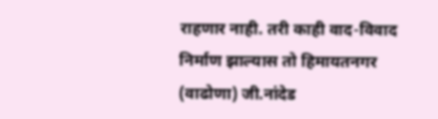राहणार नाही. तरी काही वाद-विवाद निर्माण झाल्यास तो हिमायतनगर (वाढोणा) जी.नांदेड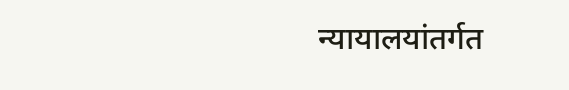न्यायालयांतर्गत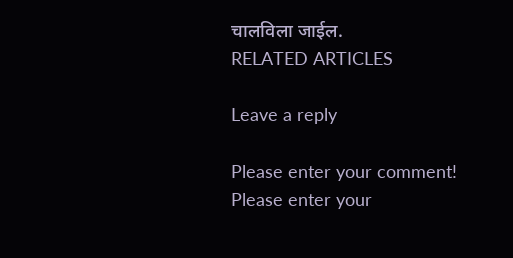चालविला जाईल.
RELATED ARTICLES

Leave a reply

Please enter your comment!
Please enter your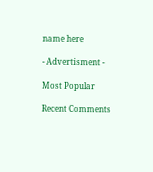name here

- Advertisment -

Most Popular

Recent Comments